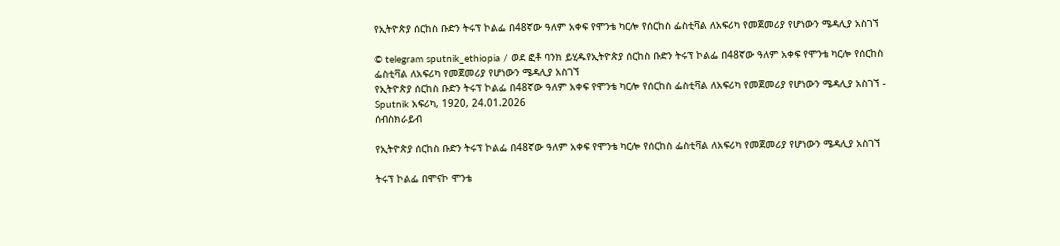የኢትዮጵያ ሰርከስ ቡድን ትሩፕ ኮልፌ በ48ኛው ዓለም አቀፍ የሞንቴ ካርሎ የሰርከስ ፌስቲቫል ለአፍሪካ የመጀመሪያ የሆነውን ሜዳሊያ አስገኘ

© telegram sputnik_ethiopia / ወደ ፎቶ ባንክ ይሂዱየኢትዮጵያ ሰርከስ ቡድን ትሩፕ ኮልፌ በ48ኛው ዓለም አቀፍ የሞንቴ ካርሎ የሰርከስ ፌስቲቫል ለአፍሪካ የመጀመሪያ የሆነውን ሜዳሊያ አስገኘ
የኢትዮጵያ ሰርከስ ቡድን ትሩፕ ኮልፌ በ48ኛው ዓለም አቀፍ የሞንቴ ካርሎ የሰርከስ ፌስቲቫል ለአፍሪካ የመጀመሪያ የሆነውን ሜዳሊያ አስገኘ - Sputnik አፍሪካ, 1920, 24.01.2026
ሰብስክራይብ

የኢትዮጵያ ሰርከስ ቡድን ትሩፕ ኮልፌ በ48ኛው ዓለም አቀፍ የሞንቴ ካርሎ የሰርከስ ፌስቲቫል ለአፍሪካ የመጀመሪያ የሆነውን ሜዳሊያ አስገኘ

ትሩፕ ኮልፌ በሞናኮ ሞንቴ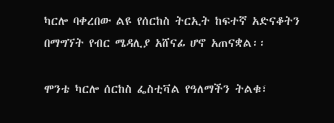ካርሎ ባቀረበው ልዩ የሰርከስ ትርኢት ከፍተኛ አድናቆትን በማግኘት የብር ሜዳሊያ አሸናፊ ሆኖ አጠናቋል፡፡

ሞንቴ ካርሎ ሰርከስ ፌስቲቫል የዓለማችን ትልቁ፣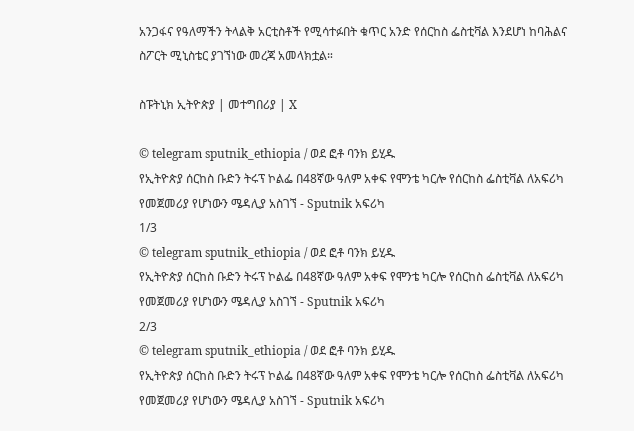አንጋፋና የዓለማችን ትላልቅ አርቲስቶች የሚሳተፉበት ቁጥር አንድ የሰርከስ ፌስቲቫል እንደሆነ ከባሕልና ስፖርት ሚኒስቴር ያገኘነው መረጃ አመላክቷል።

ስፑትኒክ ኢትዮጵያ | መተግበሪያ | X

© telegram sputnik_ethiopia / ወደ ፎቶ ባንክ ይሂዱ
የኢትዮጵያ ሰርከስ ቡድን ትሩፕ ኮልፌ በ48ኛው ዓለም አቀፍ የሞንቴ ካርሎ የሰርከስ ፌስቲቫል ለአፍሪካ የመጀመሪያ የሆነውን ሜዳሊያ አስገኘ - Sputnik አፍሪካ
1/3
© telegram sputnik_ethiopia / ወደ ፎቶ ባንክ ይሂዱ
የኢትዮጵያ ሰርከስ ቡድን ትሩፕ ኮልፌ በ48ኛው ዓለም አቀፍ የሞንቴ ካርሎ የሰርከስ ፌስቲቫል ለአፍሪካ የመጀመሪያ የሆነውን ሜዳሊያ አስገኘ - Sputnik አፍሪካ
2/3
© telegram sputnik_ethiopia / ወደ ፎቶ ባንክ ይሂዱ
የኢትዮጵያ ሰርከስ ቡድን ትሩፕ ኮልፌ በ48ኛው ዓለም አቀፍ የሞንቴ ካርሎ የሰርከስ ፌስቲቫል ለአፍሪካ የመጀመሪያ የሆነውን ሜዳሊያ አስገኘ - Sputnik አፍሪካ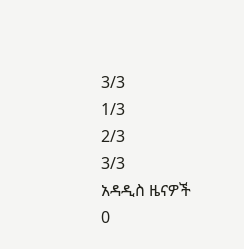3/3
1/3
2/3
3/3
አዳዲስ ዜናዎች
0